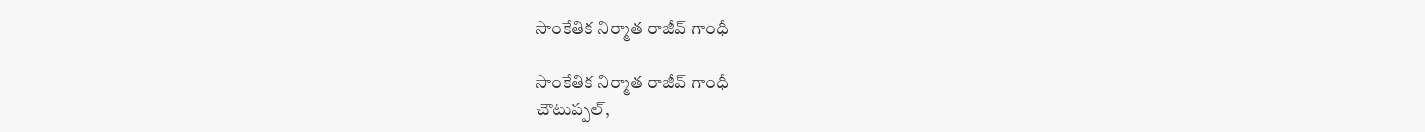సాంకేతిక నిర్మాత రాజీవ్ గాంధీ

సాంకేతిక నిర్మాత రాజీవ్ గాంధీ
చౌటుప్పల్,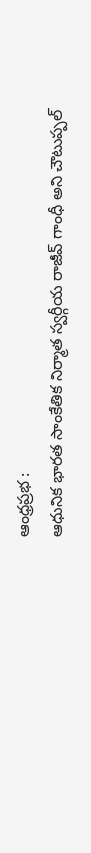ఆంధ్రప్రభ :
ఆధునిక భారత సాంకేతిక నిర్మాత స్వర్గీయ రాజీవ్ గాంధీ అని చౌటుప్పల్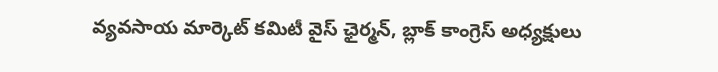వ్యవసాయ మార్కెట్ కమిటీ వైస్ ఛైర్మన్, బ్లాక్ కాంగ్రెస్ అధ్యక్షులు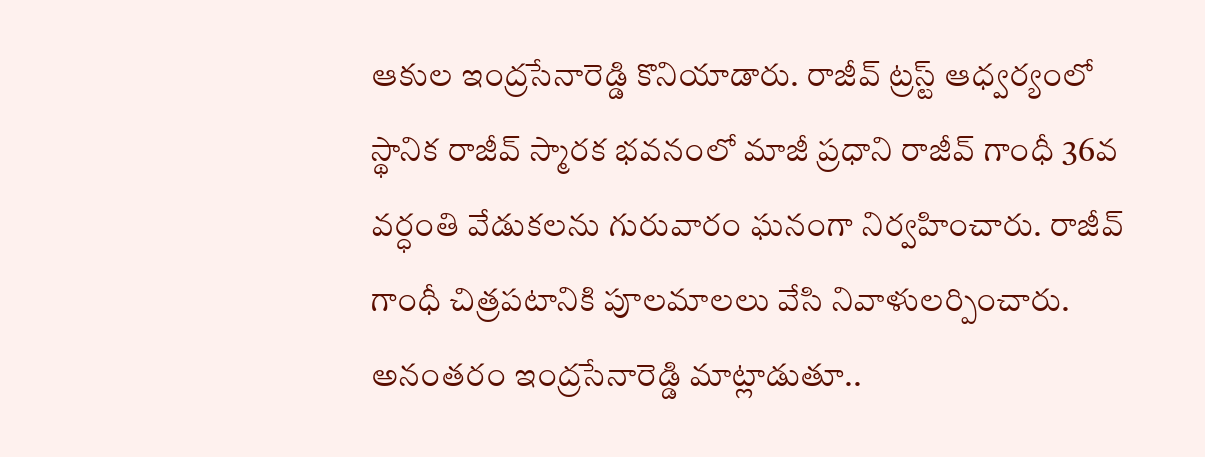ఆకుల ఇంద్రసేనారెడ్డి కొనియాడారు. రాజీవ్ ట్రస్ట్ ఆధ్వర్యంలో స్థానిక రాజీవ్ స్మారక భవనంలో మాజీ ప్రధాని రాజీవ్ గాంధీ 36వ వర్ధంతి వేడుకలను గురువారం ఘనంగా నిర్వహించారు. రాజీవ్ గాంధీ చిత్రపటానికి పూలమాలలు వేసి నివాళులర్పించారు.
అనంతరం ఇంద్రసేనారెడ్డి మాట్లాడుతూ..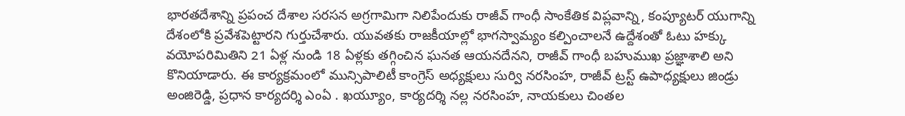భారతదేశాన్ని ప్రపంచ దేశాల సరసన అగ్రగామిగా నిలిపేందుకు రాజీవ్ గాంధీ సాంకేతిక విప్లవాన్ని, కంప్యూటర్ యుగాన్ని దేశంలోకి ప్రవేశపెట్టారని గుర్తుచేశారు. యువతకు రాజకీయాల్లో భాగస్వామ్యం కల్పించాలనే ఉద్దేశంతో ఓటు హక్కు వయోపరిమితిని 21 ఏళ్ల నుండి 18 ఏళ్లకు తగ్గించిన ఘనత ఆయనదేనని, రాజీవ్ గాంధీ బహుముఖ ప్రజ్ఞాశాలి అని కొనియాడారు. ఈ కార్యక్రమంలో మున్సిపాలిటీ కాంగ్రెస్ అధ్యక్షులు సుర్వి నరసింహ, రాజీవ్ ట్రస్ట్ ఉపాధ్యక్షులు జిండ్రు అంజిరెడ్డి, ప్రధాన కార్యదర్శి ఎంఏ . ఖయ్యూం, కార్యదర్శి నల్ల నరసింహ, నాయకులు చింతల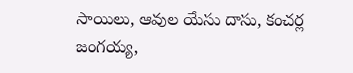సాయిలు, ఆవుల యేసు దాసు, కంచర్ల జంగయ్య,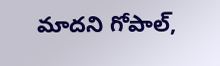మాదని గోపాల్,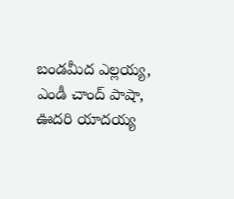బండమీద ఎల్లయ్య, ఎండీ చాంద్ పాషా, ఊదరి యాదయ్య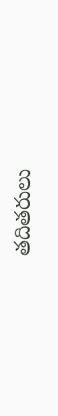తదితరులు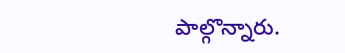పాల్గొన్నారు.